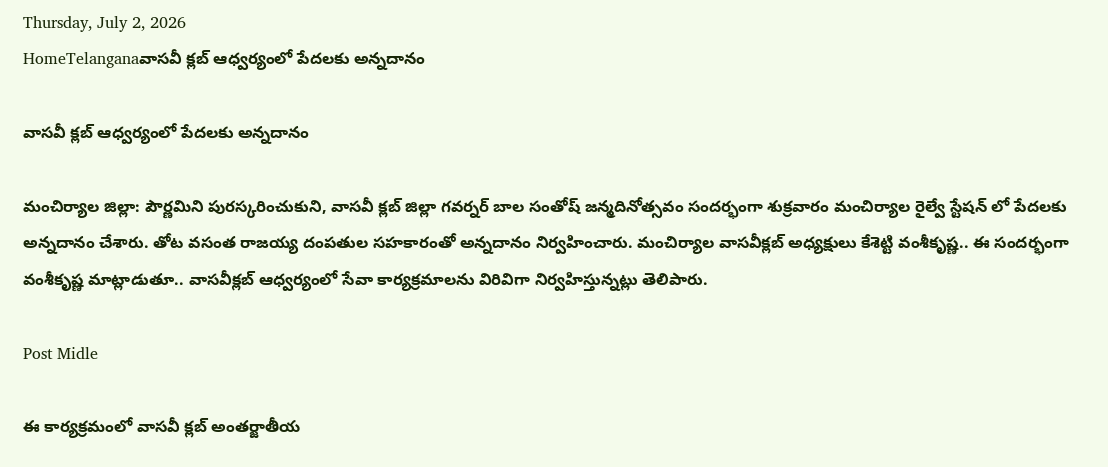Thursday, July 2, 2026
HomeTelanganaవాసవీ క్లబ్ ఆధ్వర్యంలో పేదలకు అన్నదానం

వాసవీ క్లబ్ ఆధ్వర్యంలో పేదలకు అన్నదానం

మంచిర్యాల జిల్లా: పౌర్ణమిని పురస్కరించుకుని, వాసవీ క్లబ్ జిల్లా గవర్నర్ బాల సంతోష్ జన్మదినోత్సవం సందర్భంగా శుక్రవారం మంచిర్యాల రైల్వే స్టేషన్ లో పేదలకు అన్నదానం చేశారు. తోట వసంత రాజయ్య దంపతుల సహకారంతో అన్నదానం నిర్వహించారు. మంచిర్యాల వాసవీక్లబ్ అధ్యక్షులు కేశెట్టి వంశీకృష్ణ.. ఈ సందర్భంగా వంశీకృష్ణ మాట్లాడుతూ.. వాసవీక్లబ్ ఆధ్వర్యంలో సేవా కార్యక్రమాలను విరివిగా నిర్వహిస్తున్నట్లు తెలిపారు.

Post Midle

ఈ కార్యక్రమంలో వాసవీ క్లబ్ అంతర్జాతీయ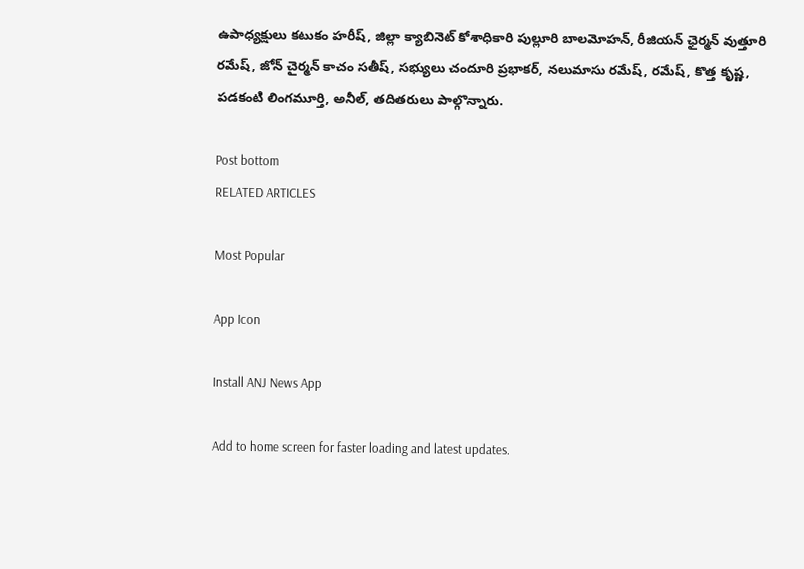ఉపాధ్యక్షులు కటుకం హరీష్, జిల్లా క్యాబినెట్ కోశాధికారి పుల్లూరి బాలమోహన్, రీజియన్ ఛైర్మన్ వుత్తూరి రమేష్, జోన్ చైర్మన్ కాచం సతీష్, సభ్యులు చందూరి ప్రభాకర్, నలుమాసు రమేష్, రమేష్, కొత్త కృష్ణ, పడకంటి లింగమూర్తి, అనీల్, తదితరులు పాల్గొన్నారు.

Post bottom
RELATED ARTICLES

Most Popular

App Icon

Install ANJ News App

Add to home screen for faster loading and latest updates.